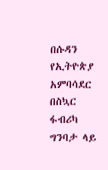በሱዳን የኢትዮጵያ አምባሳደር በስኳር ፋብሪካ ግንባታ ላይ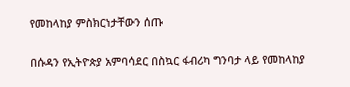የመከላከያ ምስክርነታቸውን ሰጡ

በሱዳን የኢትዮጵያ አምባሳደር በስኳር ፋብሪካ ግንባታ ላይ የመከላከያ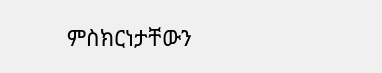ምስክርነታቸውን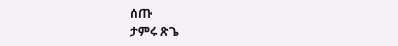ሰጡ
ታምሩ ጽጌ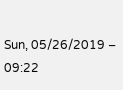Sun, 05/26/2019 – 09:22